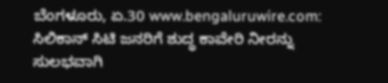ಬೆಂಗಳೂರು, ಏ.30 www.bengaluruwire.com: ಸಿಲಿಕಾನ್ ಸಿಟಿ ಜನರಿಗೆ ಶುದ್ಧ ಕಾವೇರಿ ನೀರನ್ನು ಸುಲಭವಾಗಿ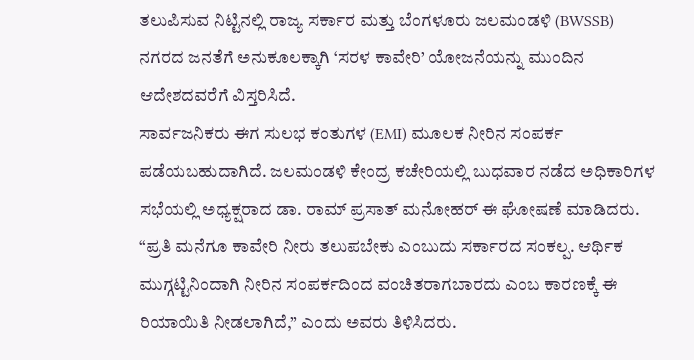ತಲುಪಿಸುವ ನಿಟ್ಟಿನಲ್ಲಿ ರಾಜ್ಯ ಸರ್ಕಾರ ಮತ್ತು ಬೆಂಗಳೂರು ಜಲಮಂಡಳಿ (BWSSB) ನಗರದ ಜನತೆಗೆ ಅನುಕೂಲಕ್ಕಾಗಿ ‘ಸರಳ ಕಾವೇರಿ’ ಯೋಜನೆಯನ್ನು ಮುಂದಿನ ಆದೇಶದವರೆಗೆ ವಿಸ್ತರಿಸಿದೆ.
ಸಾರ್ವಜನಿಕರು ಈಗ ಸುಲಭ ಕಂತುಗಳ (EMI) ಮೂಲಕ ನೀರಿನ ಸಂಪರ್ಕ ಪಡೆಯಬಹುದಾಗಿದೆ. ಜಲಮಂಡಳಿ ಕೇಂದ್ರ ಕಚೇರಿಯಲ್ಲಿ ಬುಧವಾರ ನಡೆದ ಅಧಿಕಾರಿಗಳ ಸಭೆಯಲ್ಲಿ ಅಧ್ಯಕ್ಷರಾದ ಡಾ. ರಾಮ್ ಪ್ರಸಾತ್ ಮನೋಹರ್ ಈ ಘೋಷಣೆ ಮಾಡಿದರು. “ಪ್ರತಿ ಮನೆಗೂ ಕಾವೇರಿ ನೀರು ತಲುಪಬೇಕು ಎಂಬುದು ಸರ್ಕಾರದ ಸಂಕಲ್ಪ. ಆರ್ಥಿಕ ಮುಗ್ಗಟ್ಟಿನಿಂದಾಗಿ ನೀರಿನ ಸಂಪರ್ಕದಿಂದ ವಂಚಿತರಾಗಬಾರದು ಎಂಬ ಕಾರಣಕ್ಕೆ ಈ ರಿಯಾಯಿತಿ ನೀಡಲಾಗಿದೆ,” ಎಂದು ಅವರು ತಿಳಿಸಿದರು.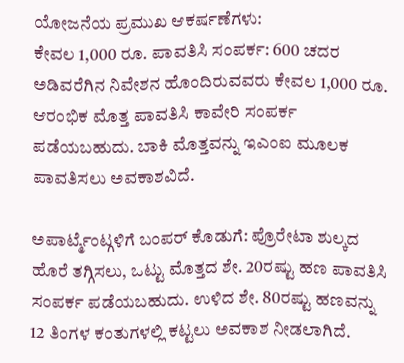ಯೋಜನೆಯ ಪ್ರಮುಖ ಆಕರ್ಷಣೆಗಳು:
ಕೇವಲ 1,000 ರೂ. ಪಾವತಿಸಿ ಸಂಪರ್ಕ: 600 ಚದರ ಅಡಿವರೆಗಿನ ನಿವೇಶನ ಹೊಂದಿರುವವರು ಕೇವಲ 1,000 ರೂ. ಆರಂಭಿಕ ಮೊತ್ತ ಪಾವತಿಸಿ ಕಾವೇರಿ ಸಂಪರ್ಕ ಪಡೆಯಬಹುದು. ಬಾಕಿ ಮೊತ್ತವನ್ನು ಇಎಂಐ ಮೂಲಕ ಪಾವತಿಸಲು ಅವಕಾಶವಿದೆ.

ಅಪಾರ್ಟ್ಮೆಂಟ್ಗಳಿಗೆ ಬಂಪರ್ ಕೊಡುಗೆ: ಪ್ರೊರೇಟಾ ಶುಲ್ಕದ ಹೊರೆ ತಗ್ಗಿಸಲು, ಒಟ್ಟು ಮೊತ್ತದ ಶೇ. 20ರಷ್ಟು ಹಣ ಪಾವತಿಸಿ ಸಂಪರ್ಕ ಪಡೆಯಬಹುದು. ಉಳಿದ ಶೇ. 80ರಷ್ಟು ಹಣವನ್ನು 12 ತಿಂಗಳ ಕಂತುಗಳಲ್ಲಿ ಕಟ್ಟಲು ಅವಕಾಶ ನೀಡಲಾಗಿದೆ.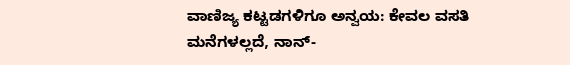ವಾಣಿಜ್ಯ ಕಟ್ಟಡಗಳಿಗೂ ಅನ್ವಯ: ಕೇವಲ ವಸತಿ ಮನೆಗಳಲ್ಲದೆ, ನಾನ್-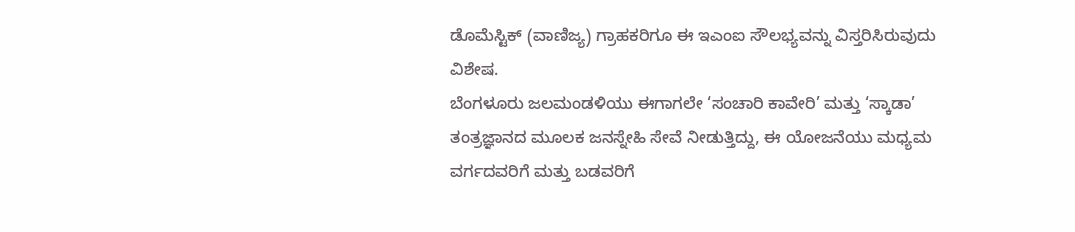ಡೊಮೆಸ್ಟಿಕ್ (ವಾಣಿಜ್ಯ) ಗ್ರಾಹಕರಿಗೂ ಈ ಇಎಂಐ ಸೌಲಭ್ಯವನ್ನು ವಿಸ್ತರಿಸಿರುವುದು ವಿಶೇಷ.
ಬೆಂಗಳೂರು ಜಲಮಂಡಳಿಯು ಈಗಾಗಲೇ ‘ಸಂಚಾರಿ ಕಾವೇರಿ’ ಮತ್ತು ‘ಸ್ಕಾಡಾ’ ತಂತ್ರಜ್ಞಾನದ ಮೂಲಕ ಜನಸ್ನೇಹಿ ಸೇವೆ ನೀಡುತ್ತಿದ್ದು, ಈ ಯೋಜನೆಯು ಮಧ್ಯಮ ವರ್ಗದವರಿಗೆ ಮತ್ತು ಬಡವರಿಗೆ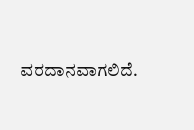ವರದಾನವಾಗಲಿದೆ.